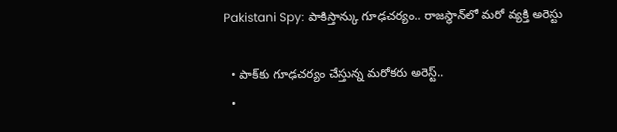Pakistani Spy: పాకిస్తాన్కు గూఢచర్యం.. రాజస్థాన్‌లో మరో వ్యక్తి అరెస్టు

  • పాక్‌కు గూఢచర్యం చేస్తున్న మరోకరు అరెస్ట్..
  •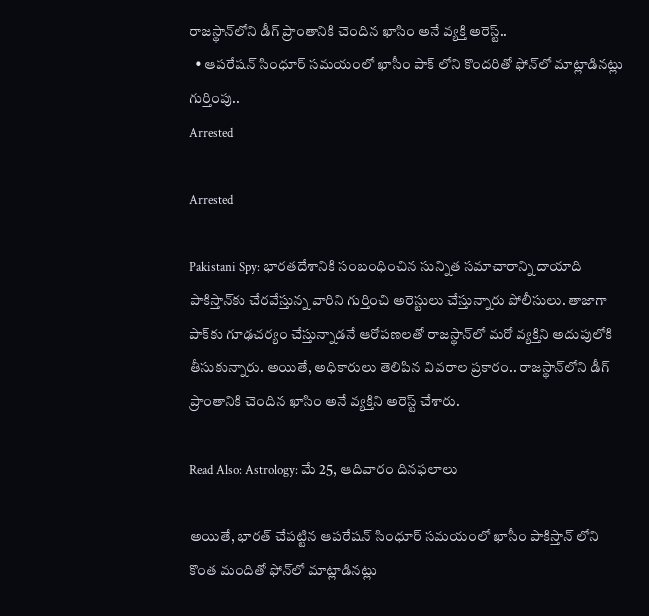రాజస్థాన్‌లోని డీగ్‌ ప్రాంతానికి చెందిన ఖాసిం అనే వ్యక్తి అరెస్ట్..
  • ఆపరేషన్‌ సింధూర్‌ సమయంలో ఖాసీం పాక్ లోని కొందరితో ఫోన్‌లో మాట్లాడినట్లు గుర్తింపు..
Arrested

Arrested

Pakistani Spy: భారతదేశానికి సంబంధించిన సున్నిత సమాచారాన్ని దాయాది పాకిస్తాన్‌కు చేరవేస్తున్న వారిని గుర్తించి అరెస్టులు చేస్తున్నారు పోలీసులు. తాజాగా పాక్‌కు గూఢచర్యం చేస్తున్నాడనే ఆరోపణలతో రాజస్థాన్‌లో మరో వ్యక్తిని అదుపులోకి తీసుకున్నారు. అయితే, అధికారులు తెలిపిన వివరాల ప్రకారం.. రాజస్థాన్‌లోని డీగ్‌ ప్రాంతానికి చెందిన ఖాసిం అనే వ్యక్తిని అరెస్ట్ చేశారు.

Read Also: Astrology: మే 25, ఆదివారం దినఫలాలు

అయితే, భారత్‌ చేపట్టిన ఆపరేషన్‌ సింధూర్‌ సమయంలో ఖాసీం పాకిస్తాన్ లోని కొంత మందితో ఫోన్‌లో మాట్లాడినట్లు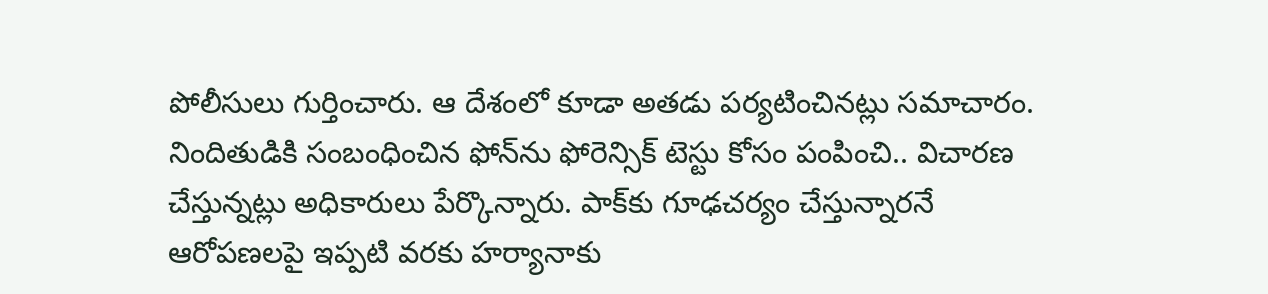పోలీసులు గుర్తించారు. ఆ దేశంలో కూడా అతడు పర్యటించినట్లు సమాచారం. నిందితుడికి సంబంధించిన ఫోన్‌ను ఫోరెన్సిక్‌ టెస్టు కోసం పంపించి.. విచారణ చేస్తున్నట్లు అధికారులు పేర్కొన్నారు. పాక్‌కు గూఢచర్యం చేస్తున్నారనే ఆరోపణలపై ఇప్పటి వరకు హర్యానాకు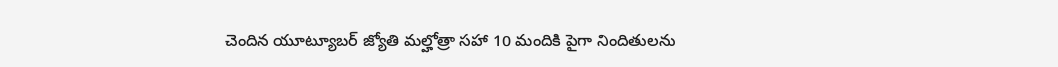చెందిన యూట్యూబర్‌ జ్యోతి మల్హోత్రా సహా 10 మందికి పైగా నిందితులను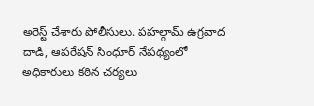అరెస్ట్ చేశారు పోలీసులు. పహల్గామ్ ఉగ్రవాద దాడి, ఆపరేషన్ సింధూర్ నేపథ్యంలో అధికారులు కఠిన చర్యలు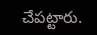చేపట్టారు.